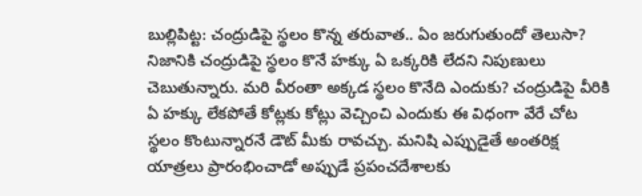బుల్లిపిట్ట: చంద్రుడిపై స్థలం కొన్న తరువాత.. ఏం జరుగుతుందో తెలుసా?
నిజానికి చంద్రుడిపై స్థలం కొనే హక్కు ఏ ఒక్కరికి లేదని నిపుణులు చెబుతున్నారు. మరి వీరంతా అక్కడ స్థలం కొనేది ఎందుకు? చంద్రుడిపై వీరికి ఏ హక్కు లేకపోతే కోట్లకు కోట్లు వెచ్చించి ఎందుకు ఈ విధంగా వేరే చోట స్థలం కొంటున్నారనే డౌట్ మీకు రావచ్చు. మనిషి ఎప్పుడైతే అంతరిక్ష యాత్రలు ప్రారంభించాడో అప్పుడే ప్రపంచదేశాలకు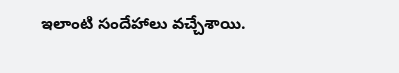ఇలాంటి సందేహాలు వచ్చేశాయి.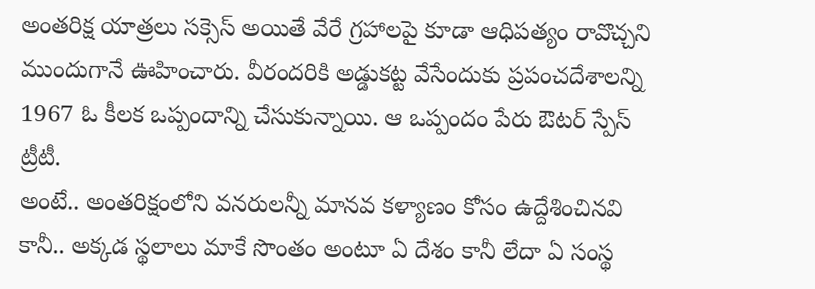అంతరిక్ష యాత్రలు సక్సెస్ అయితే వేరే గ్రహాలపై కూడా ఆధిపత్యం రావొచ్చని ముందుగానే ఊహించారు. వీరందరికి అడ్డుకట్ట వేసేందుకు ప్రపంచదేశాలన్ని 1967 ఓ కీలక ఒప్పందాన్ని చేసుకున్నాయి. ఆ ఒప్పందం పేరు ఔటర్ స్పేస్ ట్రీటీ.
అంటే.. అంతరిక్షంలోని వనరులన్నీ మానవ కళ్యాణం కోసం ఉద్దేశించినవి కానీ.. అక్కడ స్థలాలు మాకే సొంతం అంటూ ఏ దేశం కానీ లేదా ఏ సంస్థ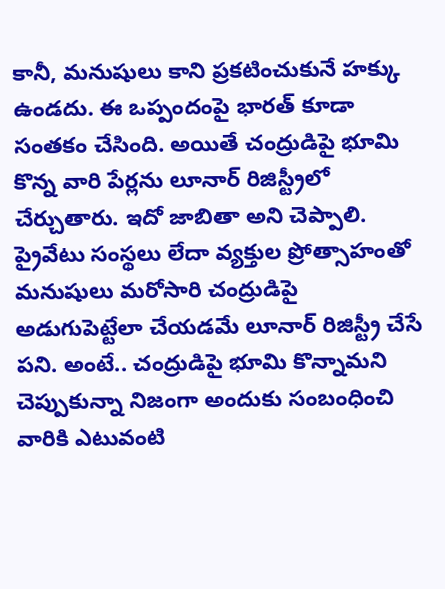కానీ, మనుషులు కాని ప్రకటించుకునే హక్కు ఉండదు. ఈ ఒప్పందంపై భారత్ కూడా సంతకం చేసింది. అయితే చంద్రుడిపై భూమి కొన్న వారి పేర్లను లూనార్ రిజిస్ట్రీలో చేర్చుతారు. ఇదో జాబితా అని చెప్పాలి. ప్రైవేటు సంస్థలు లేదా వ్యక్తుల ప్రోత్సాహంతో మనుషులు మరోసారి చంద్రుడిపై అడుగుపెట్టేలా చేయడమే లూనార్ రిజిస్ట్రీ చేసే పని. అంటే.. చంద్రుడిపై భూమి కొన్నామని చెప్పుకున్నా నిజంగా అందుకు సంబంధించి వారికి ఎటువంటి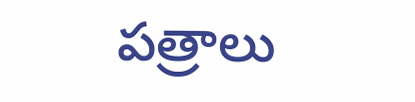పత్రాలు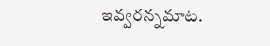ఇవ్వరన్నమాట.